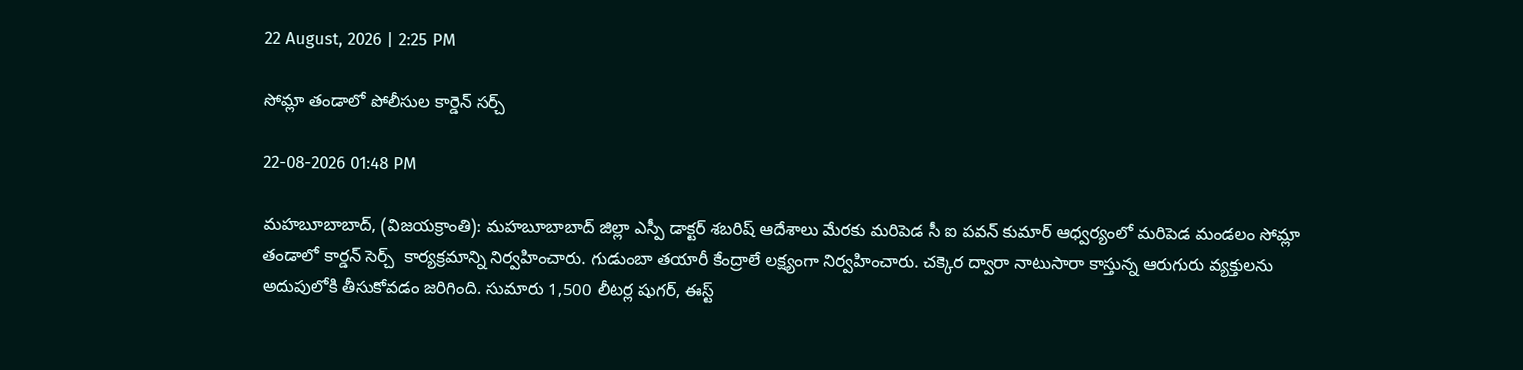22 August, 2026 | 2:25 PM

సోమ్లా తండాలో పోలీసుల కార్డెన్ సర్చ్

22-08-2026 01:48 PM

మహబూబాబాద్, (విజయక్రాంతి): మహబూబాబాద్ జిల్లా ఎస్పీ డాక్టర్ శబరిష్ ఆదేశాలు మేరకు మరిపెడ సీ ఐ పవన్ కుమార్ ఆధ్వర్యంలో మరిపెడ మండలం సోమ్లా తండాలో కార్డన్ సెర్చ్  కార్యక్రమాన్ని నిర్వహించారు. గుడుంబా తయారీ కేంద్రాలే లక్ష్యంగా నిర్వహించారు. చక్కెర ద్వారా నాటుసారా కాస్తున్న ఆరుగురు వ్యక్తులను అదుపులోకి తీసుకోవడం జరిగింది. సుమారు 1,500 లీటర్ల షుగర్, ఈస్ట్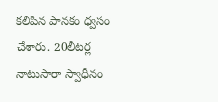కలిపిన పానకం ధ్వసం చేశారు. 20లీటర్ల నాటుసారా స్వాధీనం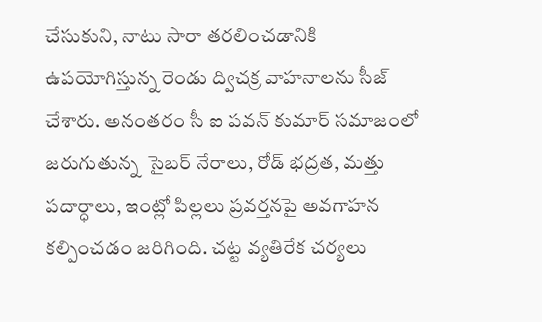చేసుకుని, నాటు సారా తరలించడానికి ఉపయోగిస్తున్న రెండు ద్విచక్ర వాహనాలను సీజ్ చేశారు. అనంతరం సీ ఐ పవన్ కుమార్ సమాజంలో జరుగుతున్న  సైబర్ నేరాలు, రోడ్ భద్రత, మత్తు పదార్ధాలు, ఇంట్లో పిల్లలు ప్రవర్తనపై అవగాహన కల్పించడం జరిగింది. చట్ట వ్యతిరేక చర్యలు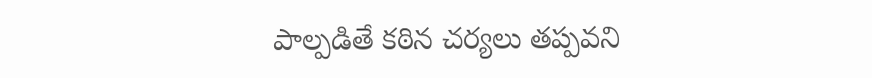పాల్పడితే కఠిన చర్యలు తప్పవని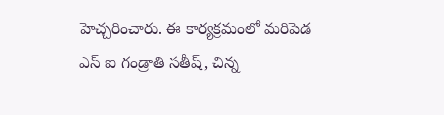హెచ్చరించారు. ఈ కార్యక్రమంలో మరిపెడ ఎస్ ఐ గండ్రాతి సతీష్, చిన్న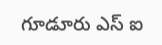గూడూరు ఎస్ ఐ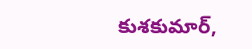కుశకుమార్,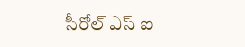సీరోల్ ఎస్ ఐ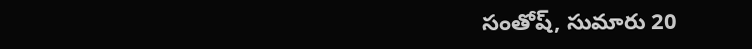సంతోష్, సుమారు 20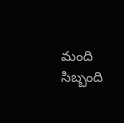మంది సిబ్బంది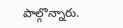పాల్గొన్నారు.